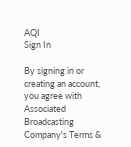AQI
Sign In

By signing in or creating an account, you agree with Associated Broadcasting Company's Terms &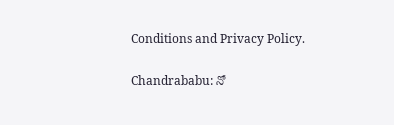Conditions and Privacy Policy.

Chandrababu: నో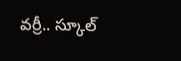వర్రీ.. స్కూల్‌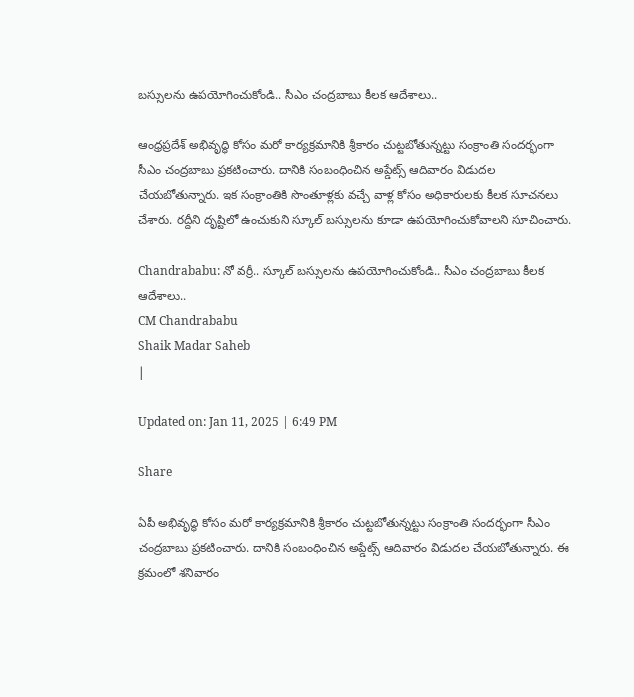బస్సులను ఉపయోగించుకోండి.. సీఎం చంద్రబాబు కీలక ఆదేశాలు..

ఆంధ్రప్రదేశ్ అభివృద్ధి కోసం మరో కార్యక్రమానికి శ్రీకారం చుట్టబోతున్నట్టు సంక్రాంతి సందర్భంగా సీఎం చంద్రబాబు ప్రకటించారు. దానికి సంబంధించిన అప్డేట్స్ ఆదివారం విడుదల చేయబోతున్నారు. ఇక సంక్రాంతికి సొంతూళ్లకు వచ్చే వాళ్ల కోసం అధికారులకు కీలక సూచనలు చేశారు. రద్దీని దృష్టిలో ఉంచుకుని స్కూల్ బస్సులను కూడా ఉపయోగించుకోవాలని సూచించారు.

Chandrababu: నో వర్రీ.. స్కూల్‌ బస్సులను ఉపయోగించుకోండి.. సీఎం చంద్రబాబు కీలక ఆదేశాలు..
CM Chandrababu
Shaik Madar Saheb
|

Updated on: Jan 11, 2025 | 6:49 PM

Share

ఏపీ అభివృద్ధి కోసం మరో కార్యక్రమానికి శ్రీకారం చుట్టబోతున్నట్టు సంక్రాంతి సందర్భంగా సీఎం చంద్రబాబు ప్రకటించారు. దానికి సంబంధించిన అప్డేట్స్ ఆదివారం విడుదల చేయబోతున్నారు. ఈ క్రమంలో శనివారం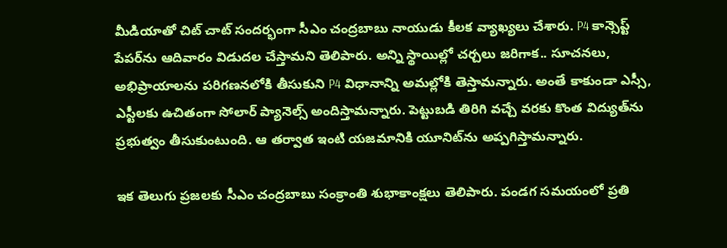మీడియాతో చిట్ చాట్ సందర్భంగా సీఎం చంద్రబాబు నాయుడు కీలక వ్యాఖ్యలు చేశారు. P4 కాన్సెప్ట్ పేపర్‌ను ఆదివారం విడుదల చేస్తామని తెలిపారు. అన్ని స్థాయిల్లో చర్చలు జరిగాక.. సూచనలు, అభిప్రాయాలను పరిగణనలోకి తీసుకుని P4 విధానాన్ని అమల్లోకి తెస్తామన్నారు. అంతే కాకుండా ఎస్సీ, ఎస్టీలకు ఉచితంగా సోలార్ ప్యానెల్స్ అందిస్తామన్నారు. పెట్టుబడి తిరిగి వచ్చే వరకు కొంత విద్యుత్‌‌ను ప్రభుత్వం తీసుకుంటుంది. ఆ తర్వాత ఇంటి యజమానికి యూనిట్‌ను అప్పగిస్తామన్నారు.

ఇక తెలుగు ప్రజలకు సీఎం చంద్రబాబు సంక్రాంతి శుభాకాంక్షలు తెలిపారు. పండగ సమయంలో ప్రతి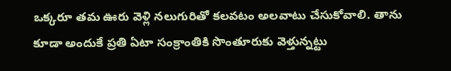ఒక్కరూ తమ ఊరు వెళ్లి నలుగురితో కలవటం అలవాటు చేసుకోవాలి. తాను కూడా అందుకే ప్రతి ఏటా సంక్రాంతికి సొంతూరుకు వెళ్తున్నట్టు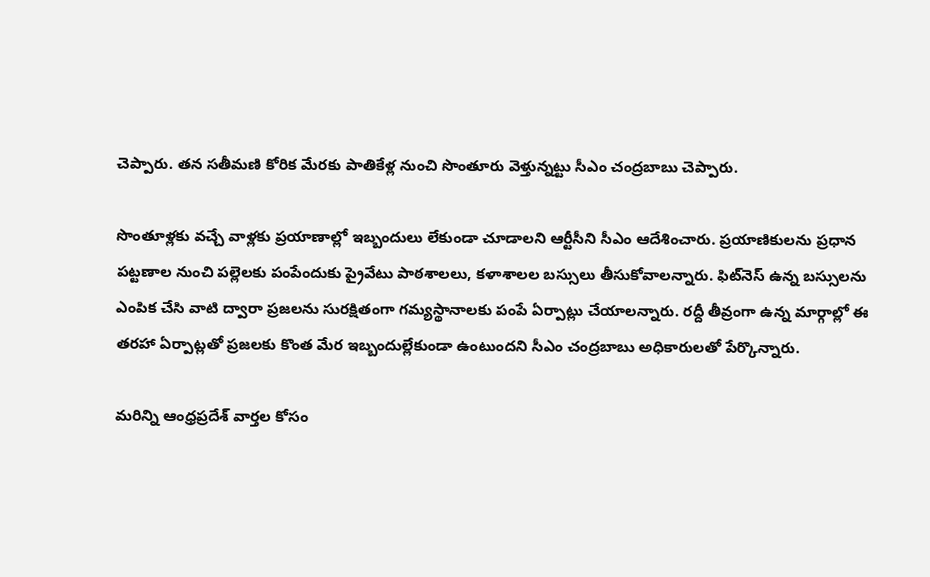చెప్పారు. తన సతీమణి కోరిక మేరకు పాతికేళ్ల నుంచి సొంతూరు వెళ్తున్నట్టు సీఎం చంద్రబాబు చెప్పారు.

సొంతూళ్లకు వచ్చే వాళ్లకు ప్రయాణాల్లో ఇబ్బందులు లేకుండా చూడాలని ఆర్టీసీని సీఎం ఆదేశించారు. ప్రయాణికులను ప్రధాన పట్టణాల నుంచి పల్లెలకు పంపేందుకు ప్రైవేటు పాఠశాలలు, కళాశాలల బస్సులు తీసుకోవాలన్నారు. ఫిట్‌నెస్‌ ఉన్న బస్సులను ఎంపిక చేసి వాటి ద్వారా ప్రజలను సురక్షితంగా గమ్యస్థానాలకు పంపే ఏర్పాట్లు చేయాలన్నారు. రద్దీ తీవ్రంగా ఉన్న మార్గాల్లో ఈ తరహా ఏర్పాట్లతో ప్రజలకు కొంత మేర ఇబ్బందుల్లేకుండా ఉంటుందని సీఎం చంద్రబాబు అధికారులతో పేర్కొన్నారు.

మరిన్ని ఆంధ్రప్రదేశ్ వార్తల కోసం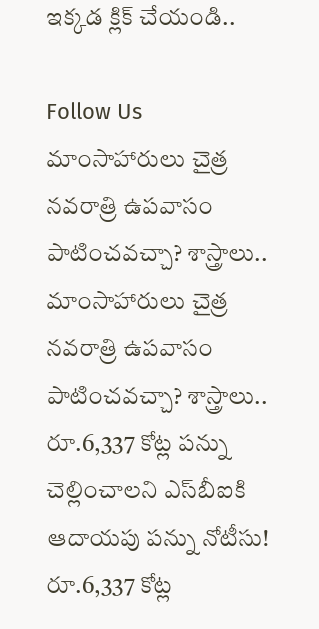ఇక్కడ క్లిక్ చేయండి..

Follow Us
మాంసాహారులు చైత్ర నవరాత్రి ఉపవాసం పాటించవచ్చా? శాస్త్రాలు..
మాంసాహారులు చైత్ర నవరాత్రి ఉపవాసం పాటించవచ్చా? శాస్త్రాలు..
రూ.6,337 కోట్ల పన్ను చెల్లించాలని ఎస్‌బీఐకి ఆదాయపు పన్ను నోటీసు!
రూ.6,337 కోట్ల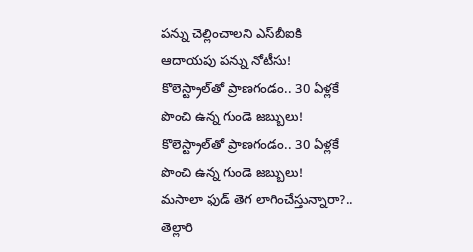పన్ను చెల్లించాలని ఎస్‌బీఐకి ఆదాయపు పన్ను నోటీసు!
కొలెస్ట్రాల్‌తో ప్రాణగండం.. 30 ఏళ్లకే పొంచి ఉన్న గుండె జబ్బులు!
కొలెస్ట్రాల్‌తో ప్రాణగండం.. 30 ఏళ్లకే పొంచి ఉన్న గుండె జబ్బులు!
మసాలా ఫుడ్ తెగ లాగించేస్తున్నారా?.. తెల్లారి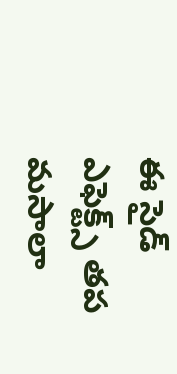ఈ సైడ్ ఎఫెక్ట్స్ తప
మసాలా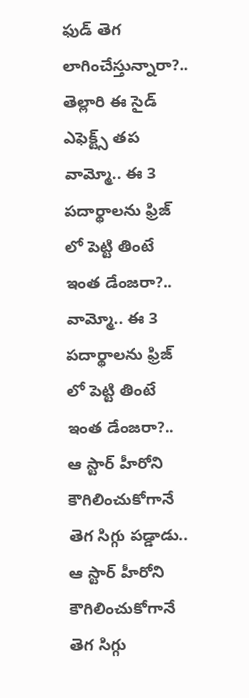ఫుడ్ తెగ లాగించేస్తున్నారా?.. తెల్లారి ఈ సైడ్ ఎఫెక్ట్స్ తప
వామ్మో.. ఈ 3 పదార్థాలను ఫ్రిజ్ లో పెట్టి తింటే ఇంత డేంజరా?..
వామ్మో.. ఈ 3 పదార్థాలను ఫ్రిజ్ లో పెట్టి తింటే ఇంత డేంజరా?..
ఆ స్టార్ హీరోని కౌగిలించుకోగానే తెగ సిగ్గు పడ్డాడు..
ఆ స్టార్ హీరోని కౌగిలించుకోగానే తెగ సిగ్గు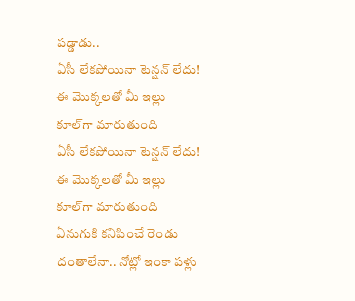పడ్డాడు..
ఏసీ లేకపోయినా టెన్షన్ లేదు! ఈ మొక్కలతో మీ ఇల్లు కూల్‌గా మారుతుంది
ఏసీ లేకపోయినా టెన్షన్ లేదు! ఈ మొక్కలతో మీ ఇల్లు కూల్‌గా మారుతుంది
ఏనుగుకి కనిపించే రెండు దంతాలేనా.. నోట్లో ఇంకా పళ్లు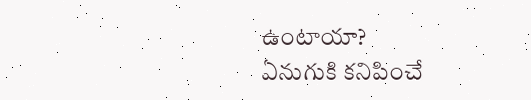ఉంటాయా?
ఏనుగుకి కనిపించే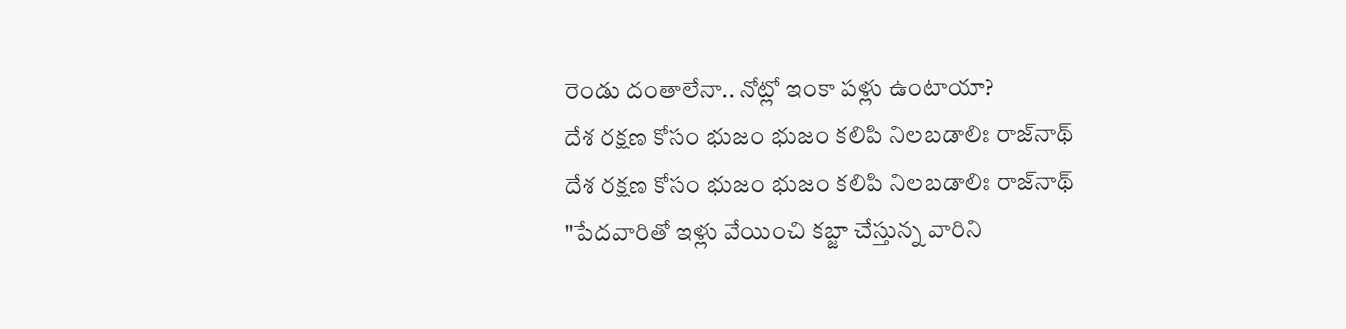రెండు దంతాలేనా.. నోట్లో ఇంకా పళ్లు ఉంటాయా?
దేశ రక్షణ కోసం భుజం భుజం కలిపి నిలబడాలిః రాజ్‌నాథ్
దేశ రక్షణ కోసం భుజం భుజం కలిపి నిలబడాలిః రాజ్‌నాథ్
"పేదవారితో ఇళ్లు వేయించి కబ్జా చేస్తున్న వారిని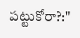పట్టుకోరా?:"